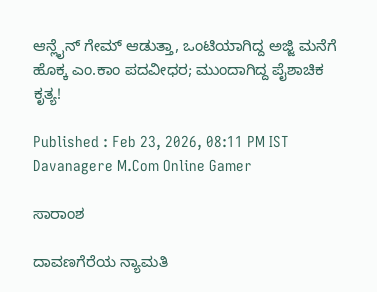ಆನ್ಲೈನ್ ಗೇಮ್ ಆಡುತ್ತಾ, ಒಂಟಿಯಾಗಿದ್ದ ಅಜ್ಜಿ ಮನೆಗೆ ಹೊಕ್ಕ ಎಂ.ಕಾಂ ಪದವೀಧರ; ಮುಂದಾಗಿದ್ದ ಪೈಶಾಚಿಕ ಕೃತ್ಯ!

Published : Feb 23, 2026, 08:11 PM IST
Davanagere M.Com Online Gamer

ಸಾರಾಂಶ

ದಾವಣಗೆರೆಯ ನ್ಯಾಮತಿ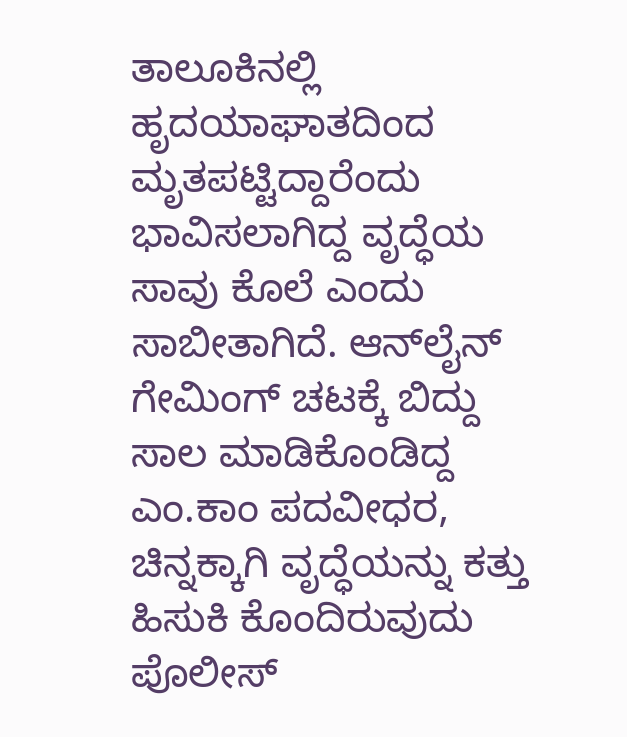ತಾಲೂಕಿನಲ್ಲಿ ಹೃದಯಾಘಾತದಿಂದ ಮೃತಪಟ್ಟಿದ್ದಾರೆಂದು ಭಾವಿಸಲಾಗಿದ್ದ ವೃದ್ಧೆಯ ಸಾವು ಕೊಲೆ ಎಂದು ಸಾಬೀತಾಗಿದೆ. ಆನ್‌ಲೈನ್ ಗೇಮಿಂಗ್ ಚಟಕ್ಕೆ ಬಿದ್ದು ಸಾಲ ಮಾಡಿಕೊಂಡಿದ್ದ ಎಂ.ಕಾಂ ಪದವೀಧರ, ಚಿನ್ನಕ್ಕಾಗಿ ವೃದ್ಧೆಯನ್ನು ಕತ್ತು ಹಿಸುಕಿ ಕೊಂದಿರುವುದು ಪೊಲೀಸ್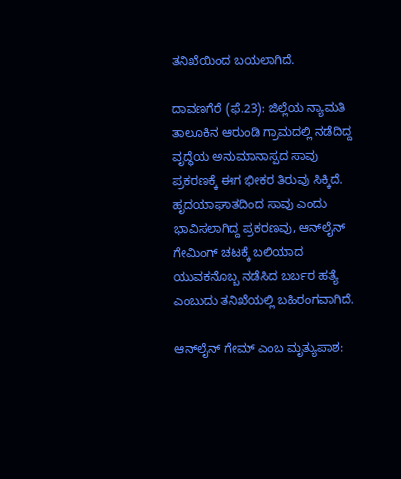ತನಿಖೆಯಿಂದ ಬಯಲಾಗಿದೆ.

ದಾವಣಗೆರೆ (ಫೆ.23): ಜಿಲ್ಲೆಯ ನ್ಯಾಮತಿ ತಾಲೂಕಿನ ಆರುಂಡಿ ಗ್ರಾಮದಲ್ಲಿ ನಡೆದಿದ್ದ ವೃದ್ಧೆಯ ಅನುಮಾನಾಸ್ಪದ ಸಾವು ಪ್ರಕರಣಕ್ಕೆ ಈಗ ಭೀಕರ ತಿರುವು ಸಿಕ್ಕಿದೆ. ಹೃದಯಾಘಾತದಿಂದ ಸಾವು ಎಂದು ಭಾವಿಸಲಾಗಿದ್ದ ಪ್ರಕರಣವು, ಆನ್‌ಲೈನ್ ಗೇಮಿಂಗ್ ಚಟಕ್ಕೆ ಬಲಿಯಾದ ಯುವಕನೊಬ್ಬ ನಡೆಸಿದ ಬರ್ಬರ ಹತ್ಯೆ ಎಂಬುದು ತನಿಖೆಯಲ್ಲಿ ಬಹಿರಂಗವಾಗಿದೆ.

ಆನ್‌ಲೈನ್ ಗೇಮ್ ಎಂಬ ಮೃತ್ಯುಪಾಶ: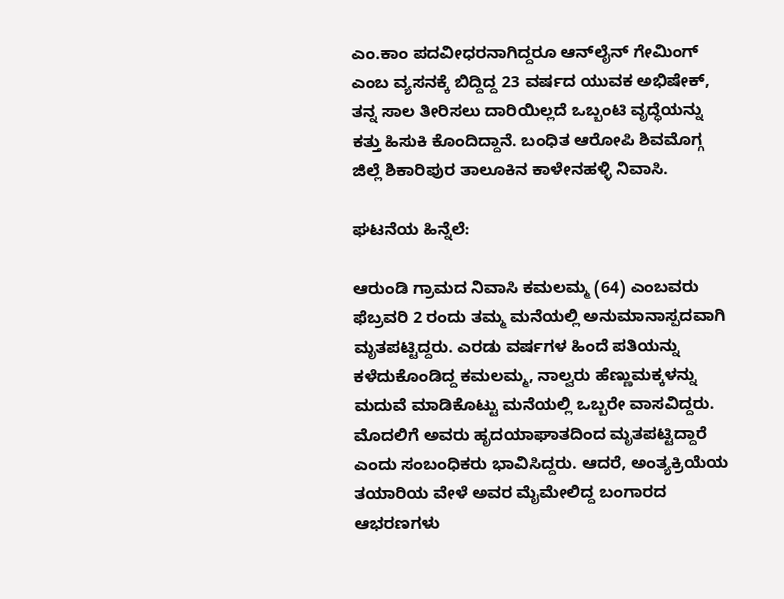ಎಂ.ಕಾಂ ಪದವೀಧರನಾಗಿದ್ದರೂ ಆನ್‌ಲೈನ್ ಗೇಮಿಂಗ್ ಎಂಬ ವ್ಯಸನಕ್ಕೆ ಬಿದ್ದಿದ್ದ 23 ವರ್ಷದ ಯುವಕ ಅಭಿಷೇಕ್, ತನ್ನ ಸಾಲ ತೀರಿಸಲು ದಾರಿಯಿಲ್ಲದೆ ಒಬ್ಬಂಟಿ ವೃದ್ಧೆಯನ್ನು ಕತ್ತು ಹಿಸುಕಿ ಕೊಂದಿದ್ದಾನೆ. ಬಂಧಿತ ಆರೋಪಿ ಶಿವಮೊಗ್ಗ ಜಿಲ್ಲೆ ಶಿಕಾರಿಪುರ ತಾಲೂಕಿನ ಕಾಳೇನಹಳ್ಳಿ ನಿವಾಸಿ.

ಘಟನೆಯ ಹಿನ್ನೆಲೆ:

ಆರುಂಡಿ ಗ್ರಾಮದ ನಿವಾಸಿ ಕಮಲಮ್ಮ (64) ಎಂಬವರು ಫೆಬ್ರವರಿ 2 ರಂದು ತಮ್ಮ ಮನೆಯಲ್ಲಿ ಅನುಮಾನಾಸ್ಪದವಾಗಿ ಮೃತಪಟ್ಟಿದ್ದರು. ಎರಡು ವರ್ಷಗಳ ಹಿಂದೆ ಪತಿಯನ್ನು ಕಳೆದುಕೊಂಡಿದ್ದ ಕಮಲಮ್ಮ, ನಾಲ್ವರು ಹೆಣ್ಣುಮಕ್ಕಳನ್ನು ಮದುವೆ ಮಾಡಿಕೊಟ್ಟು ಮನೆಯಲ್ಲಿ ಒಬ್ಬರೇ ವಾಸವಿದ್ದರು. ಮೊದಲಿಗೆ ಅವರು ಹೃದಯಾಘಾತದಿಂದ ಮೃತಪಟ್ಟಿದ್ದಾರೆ ಎಂದು ಸಂಬಂಧಿಕರು ಭಾವಿಸಿದ್ದರು. ಆದರೆ, ಅಂತ್ಯಕ್ರಿಯೆಯ ತಯಾರಿಯ ವೇಳೆ ಅವರ ಮೈಮೇಲಿದ್ದ ಬಂಗಾರದ ಆಭರಣಗಳು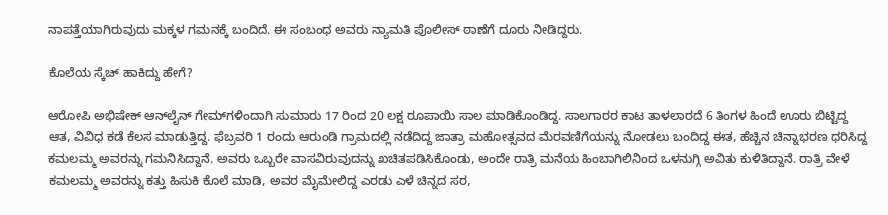ನಾಪತ್ತೆಯಾಗಿರುವುದು ಮಕ್ಕಳ ಗಮನಕ್ಕೆ ಬಂದಿದೆ. ಈ ಸಂಬಂಧ ಅವರು ನ್ಯಾಮತಿ ಪೊಲೀಸ್ ಠಾಣೆಗೆ ದೂರು ನೀಡಿದ್ದರು.

ಕೊಲೆಯ ಸ್ಕೆಚ್ ಹಾಕಿದ್ದು ಹೇಗೆ?

ಆರೋಪಿ ಅಭಿಷೇಕ್ ಆನ್‌ಲೈನ್ ಗೇಮ್‌ಗಳಿಂದಾಗಿ ಸುಮಾರು 17 ರಿಂದ 20 ಲಕ್ಷ ರೂಪಾಯಿ ಸಾಲ ಮಾಡಿಕೊಂಡಿದ್ದ. ಸಾಲಗಾರರ ಕಾಟ ತಾಳಲಾರದೆ 6 ತಿಂಗಳ ಹಿಂದೆ ಊರು ಬಿಟ್ಟಿದ್ದ ಆತ, ವಿವಿಧ ಕಡೆ ಕೆಲಸ ಮಾಡುತ್ತಿದ್ದ. ಫೆಬ್ರವರಿ 1 ರಂದು ಆರುಂಡಿ ಗ್ರಾಮದಲ್ಲಿ ನಡೆದಿದ್ದ ಜಾತ್ರಾ ಮಹೋತ್ಸವದ ಮೆರವಣಿಗೆಯನ್ನು ನೋಡಲು ಬಂದಿದ್ದ ಈತ, ಹೆಚ್ಚಿನ ಚಿನ್ನಾಭರಣ ಧರಿಸಿದ್ದ ಕಮಲಮ್ಮ ಅವರನ್ನು ಗಮನಿಸಿದ್ದಾನೆ. ಅವರು ಒಬ್ಬರೇ ವಾಸವಿರುವುದನ್ನು ಖಚಿತಪಡಿಸಿಕೊಂಡು, ಅಂದೇ ರಾತ್ರಿ ಮನೆಯ ಹಿಂಬಾಗಿಲಿನಿಂದ ಒಳನುಗ್ಗಿ ಅವಿತು ಕುಳಿತಿದ್ದಾನೆ. ರಾತ್ರಿ ವೇಳೆ ಕಮಲಮ್ಮ ಅವರನ್ನು ಕತ್ತು ಹಿಸುಕಿ ಕೊಲೆ ಮಾಡಿ, ಅವರ ಮೈಮೇಲಿದ್ದ ಎರಡು ಎಳೆ ಚಿನ್ನದ ಸರ,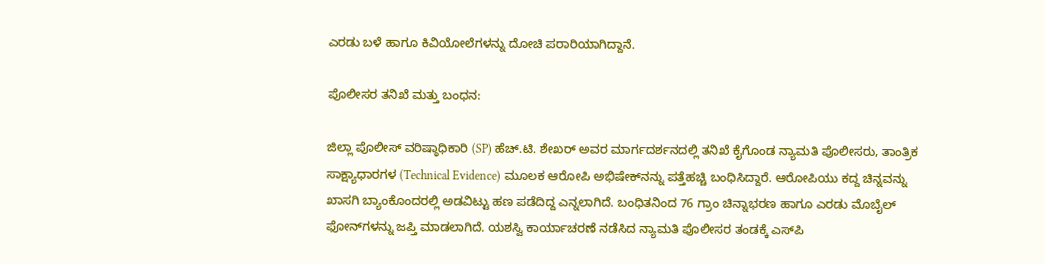ಎರಡು ಬಳೆ ಹಾಗೂ ಕಿವಿಯೋಲೆಗಳನ್ನು ದೋಚಿ ಪರಾರಿಯಾಗಿದ್ದಾನೆ.

ಪೊಲೀಸರ ತನಿಖೆ ಮತ್ತು ಬಂಧನ:

ಜಿಲ್ಲಾ ಪೊಲೀಸ್ ವರಿಷ್ಠಾಧಿಕಾರಿ (SP) ಹೆಚ್.ಟಿ. ಶೇಖರ್ ಅವರ ಮಾರ್ಗದರ್ಶನದಲ್ಲಿ ತನಿಖೆ ಕೈಗೊಂಡ ನ್ಯಾಮತಿ ಪೊಲೀಸರು, ತಾಂತ್ರಿಕ ಸಾಕ್ಷ್ಯಾಧಾರಗಳ (Technical Evidence) ಮೂಲಕ ಆರೋಪಿ ಅಭಿಷೇಕ್‌ನನ್ನು ಪತ್ತೆಹಚ್ಚಿ ಬಂಧಿಸಿದ್ದಾರೆ. ಆರೋಪಿಯು ಕದ್ದ ಚಿನ್ನವನ್ನು ಖಾಸಗಿ ಬ್ಯಾಂಕೊಂದರಲ್ಲಿ ಅಡವಿಟ್ಟು ಹಣ ಪಡೆದಿದ್ದ ಎನ್ನಲಾಗಿದೆ. ಬಂಧಿತನಿಂದ 76 ಗ್ರಾಂ ಚಿನ್ನಾಭರಣ ಹಾಗೂ ಎರಡು ಮೊಬೈಲ್ ಫೋನ್‌ಗಳನ್ನು ಜಪ್ತಿ ಮಾಡಲಾಗಿದೆ. ಯಶಸ್ವಿ ಕಾರ್ಯಾಚರಣೆ ನಡೆಸಿದ ನ್ಯಾಮತಿ ಪೊಲೀಸರ ತಂಡಕ್ಕೆ ಎಸ್‌ಪಿ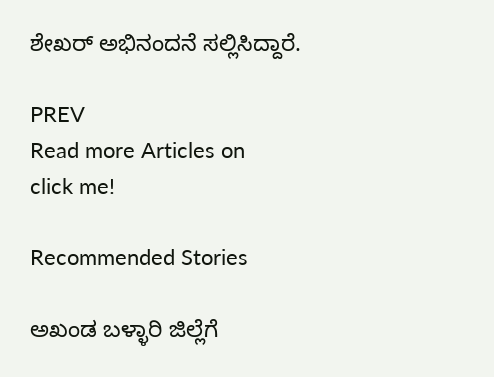ಶೇಖರ್ ಅಭಿನಂದನೆ ಸಲ್ಲಿಸಿದ್ದಾರೆ.

PREV
Read more Articles on
click me!

Recommended Stories

ಅಖಂಡ ಬಳ್ಳಾರಿ ಜಿಲ್ಲೆಗೆ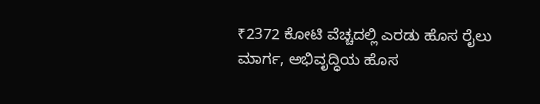₹2372 ಕೋಟಿ ವೆಚ್ಚದಲ್ಲಿ ಎರಡು ಹೊಸ ರೈಲು ಮಾರ್ಗ, ಅಭಿವೃದ್ಧಿಯ ಹೊಸ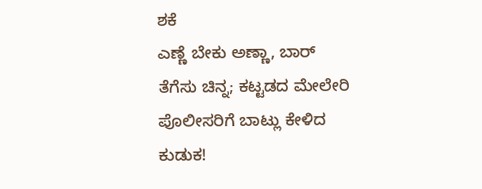ಶಕೆ
ಎಣ್ಣೆ ಬೇಕು ಅಣ್ಣಾ, ಬಾರ್ ತೆಗೆಸು ಚಿನ್ನ; ಕಟ್ಟಡದ ಮೇಲೇರಿ ಪೊಲೀಸರಿಗೆ ಬಾಟ್ಲು ಕೇಳಿದ ಕುಡುಕ!